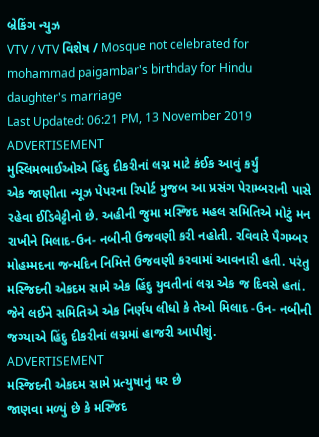બ્રેકિંગ ન્યુઝ
VTV / VTV વિશેષ / Mosque not celebrated for mohammad paigambar's birthday for Hindu daughter's marriage
Last Updated: 06:21 PM, 13 November 2019
ADVERTISEMENT
મુસ્લિમભાઈઓએ હિંદુ દીકરીનાં લગ્ન માટે કંઈક આવું કર્યું
એક જાણીતા ન્યૂઝ પેપરના રિપોર્ટ મુજબ આ પ્રસંગ પેરામ્બરાની પાસે રહેવા ઈડિવેટ્ટીનો છે. અહીની જુમા મસ્જિદ મહલ સમિતિએ મોટું મન રાખીને મિલાદ-ઉન- નબીની ઉજવણી કરી નહોતી. રવિવારે પૈગમ્બર મોહમ્મદના જન્મદિન નિમિત્તે ઉજવણી કરવામાં આવનારી હતી. પરંતુ મસ્જિદની એકદમ સામે એક હિંદુ યુવતીનાં લગ્ન એક જ દિવસે હતાં. જેને લઈને સમિતિએ એક નિર્ણય લીધો કે તેઓ મિલાદ -ઉન- નબીની જગ્યાએ હિંદુ દીકરીનાં લગ્નમાં હાજરી આપીશું.
ADVERTISEMENT
મસ્જિદની એકદમ સામે પ્રત્યુષાનું ઘર છે
જાણવા મળ્યું છે કે મસ્જિદ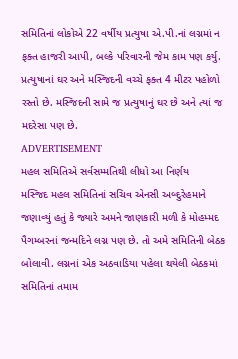સમિતિનાં લોકોએ 22 વર્ષીય પ્રત્યુષા એ.પી.નાં લગ્નમાં ન ફક્ત હાજરી આપી, બલ્કે પરિવારની જેમ કામ પણ કર્યુ. પ્રત્યુષાનાં ઘર અને મસ્જિદની વચ્ચે ફક્ત 4 મીટર પહોળો રસ્તો છે. મસ્જિદની સામે જ પ્રત્યુષાનું ઘર છે અને ત્યાં જ મદરેસા પણ છે.
ADVERTISEMENT
મહલ સમિતિએ સર્વસમ્મતિથી લીધો આ નિર્ણય
મસ્જિદ મહલ સમિતિનાં સચિવ એનસી અબ્દુરેહમાને જણાવ્યું હતું કે જ્યારે અમને જાણકારી મળી કે મોહમ્મદ પૈગમ્બરનાં જન્મદિને લગ્ન પણ છે. તો અમે સમિતિની બેઠક બોલાવી. લગ્નનાં એક અઠવાડિયા પહેલા થયેલી બેઠકમાં સમિતિનાં તમામ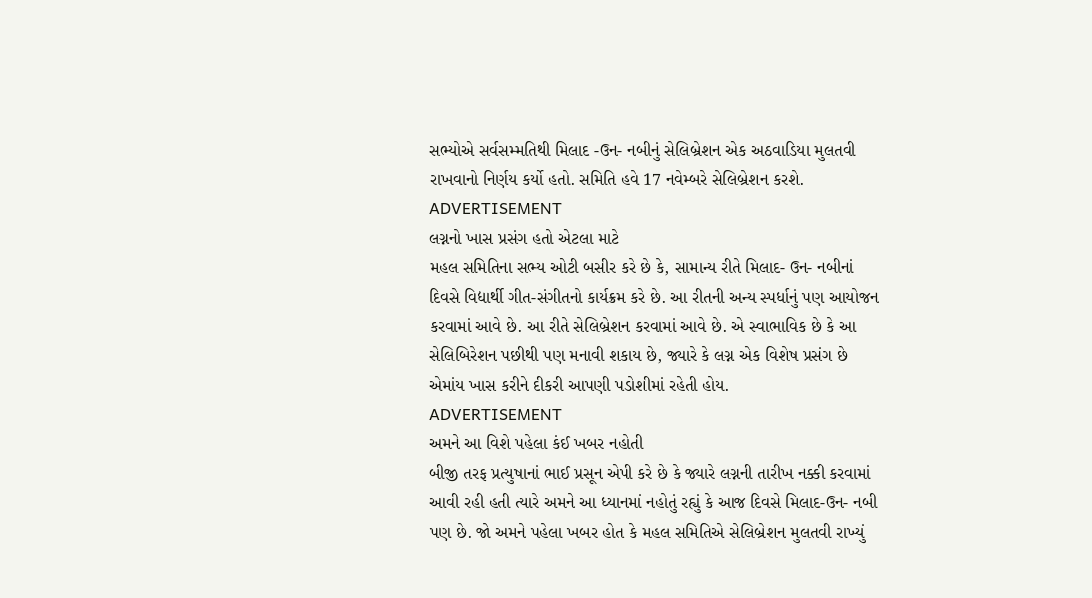સભ્યોએ સર્વસમ્મતિથી મિલાદ -ઉન- નબીનું સેલિબ્રેશન એક અઠવાડિયા મુલતવી રાખવાનો નિર્ણય કર્યો હતો. સમિતિ હવે 17 નવેમ્બરે સેલિબ્રેશન કરશે.
ADVERTISEMENT
લગ્નનો ખાસ પ્રસંગ હતો એટલા માટે
મહલ સમિતિના સભ્ય ઓટી બસીર કરે છે કે, સામાન્ય રીતે મિલાદ- ઉન- નબીનાં દિવસે વિદ્યાર્થી ગીત-સંગીતનો કાર્યક્રમ કરે છે. આ રીતની અન્ય સ્પર્ધાનું પણ આયોજન કરવામાં આવે છે. આ રીતે સેલિબ્રેશન કરવામાં આવે છે. એ સ્વાભાવિક છે કે આ સેલિબિરેશન પછીથી પણ મનાવી શકાય છે, જ્યારે કે લગ્ન એક વિશેષ પ્રસંગ છે એમાંય ખાસ કરીને દીકરી આપણી પડોશીમાં રહેતી હોય.
ADVERTISEMENT
અમને આ વિશે પહેલા કંઈ ખબર નહોતી
બીજી તરફ પ્રત્યુષાનાં ભાઈ પ્રસૂન એપી કરે છે કે જ્યારે લગ્નની તારીખ નક્કી કરવામાં આવી રહી હતી ત્યારે અમને આ ધ્યાનમાં નહોતું રહ્યું કે આજ દિવસે મિલાદ-ઉન- નબી પણ છે. જો અમને પહેલા ખબર હોત કે મહલ સમિતિએ સેલિબ્રેશન મુલતવી રાખ્યું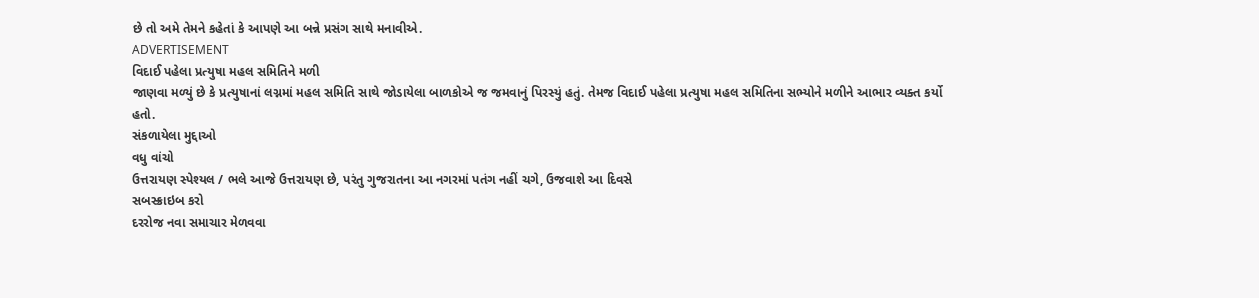છે તો અમે તેમને કહેતાં કે આપણે આ બન્ને પ્રસંગ સાથે મનાવીએ.
ADVERTISEMENT
વિદાઈ પહેલા પ્રત્યુષા મહલ સમિતિને મળી
જાણવા મળ્યું છે કે પ્રત્યુષાનાં લગ્નમાં મહલ સમિતિ સાથે જોડાયેલા બાળકોએ જ જમવાનું પિરસ્યું હતું. તેમજ વિદાઈ પહેલા પ્રત્યુષા મહલ સમિતિના સભ્યોને મળીને આભાર વ્યક્ત કર્યો હતો.
સંકળાયેલા મુદ્દાઓ
વધુ વાંચો
ઉત્તરાયણ સ્પેશ્યલ / ભલે આજે ઉત્તરાયણ છે, પરંતુ ગુજરાતના આ નગરમાં પતંગ નહીં ચગે, ઉજવાશે આ દિવસે
સબસ્ક્રાઇબ કરો
દરરોજ નવા સમાચાર મેળવવા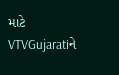માટે VTVGujaratiને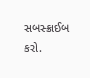સબસ્ક્રાઈબ કરો.